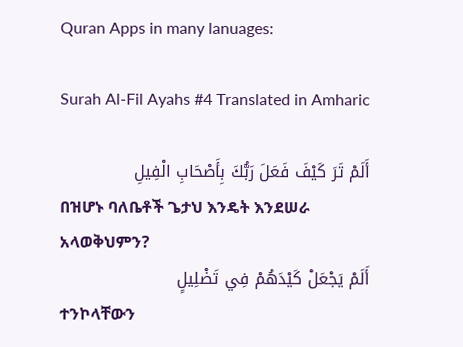Quran Apps in many lanuages:

Surah Al-Fil Ayahs #4 Translated in Amharic

أَلَمْ تَرَ كَيْفَ فَعَلَ رَبُّكَ بِأَصْحَابِ الْفِيلِ
በዝሆኑ ባለቤቶች ጌታህ እንዴት እንደሠራ አላወቅህምን?
أَلَمْ يَجْعَلْ كَيْدَهُمْ فِي تَضْلِيلٍ
ተንኮላቸውን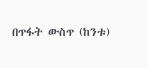በጥፋት ውስጥ (ከንቱ)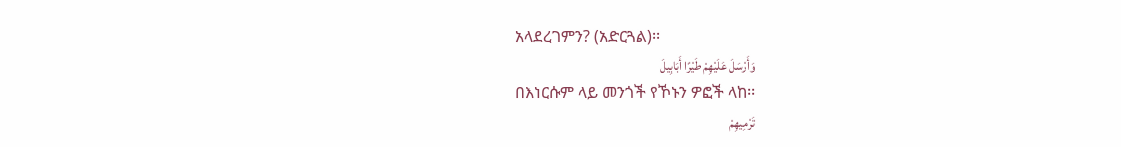አላደረገምን? (አድርጓል)፡፡
وَأَرْسَلَ عَلَيْهِمْ طَيْرًا أَبَابِيلَ
በእነርሱም ላይ መንጎች የኾኑን ዎፎች ላከ፡፡
تَرْمِيهِمْ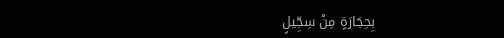بِحِجَارَةٍ مِنْ سِجِّيلٍ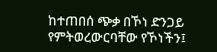ከተጠበሰ ጭቃ በኾነ ድንጋይ የምትወረውርባቸው የኾነችን፤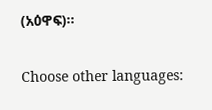(አዕዋፍ)፡፡

Choose other languages: